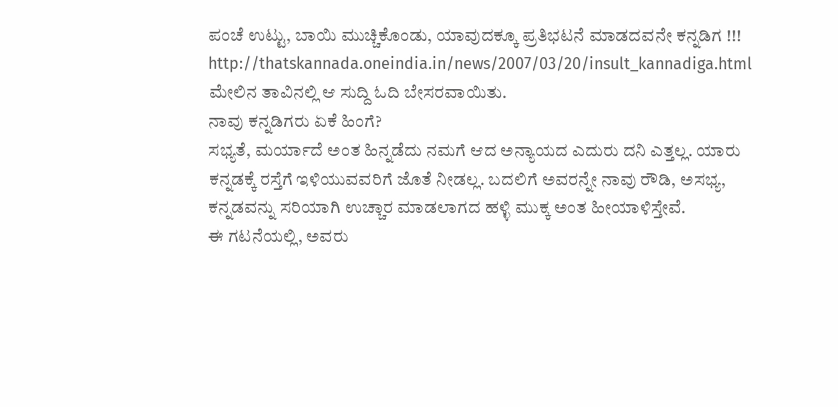ಪಂಚೆ ಉಟ್ಟು, ಬಾಯಿ ಮುಚ್ಚಿಕೊಂಡು, ಯಾವುದಕ್ಕೂ ಪ್ರತಿಭಟನೆ ಮಾಡದವನೇ ಕನ್ನಡಿಗ !!!
http://thatskannada.oneindia.in/news/2007/03/20/insult_kannadiga.html
ಮೇಲಿನ ತಾವಿನಲ್ಲಿ ಆ ಸುದ್ದಿ ಓದಿ ಬೇಸರವಾಯಿತು.
ನಾವು ಕನ್ನಡಿಗರು ಏಕೆ ಹಿಂಗೆ?
ಸಭ್ಯತೆ, ಮರ್ಯಾದೆ ಅಂತ ಹಿನ್ನಡೆದು ನಮಗೆ ಆದ ಅನ್ಯಾಯದ ಎದುರು ದನಿ ಎತ್ತಲ್ಲ. ಯಾರು ಕನ್ನಡಕ್ಕೆ ರಸ್ತೆಗೆ ಇಳಿಯುವವರಿಗೆ ಜೊತೆ ನೀಡಲ್ಲ. ಬದಲಿಗೆ ಅವರನ್ನೇ ನಾವು ರೌಡಿ, ಅಸಭ್ಯ, ಕನ್ನಡವನ್ನು ಸರಿಯಾಗಿ ಉಚ್ಚಾರ ಮಾಡಲಾಗದ ಹಳ್ಳಿ ಮುಕ್ಕ ಅಂತ ಹೀಯಾಳಿಸ್ತೇವೆ.
ಈ ಗಟನೆಯಲ್ಲಿ, ಅವರು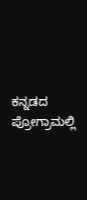ಕನ್ನಡದ ಪ್ರೋಗ್ರಾಮಲ್ಲಿ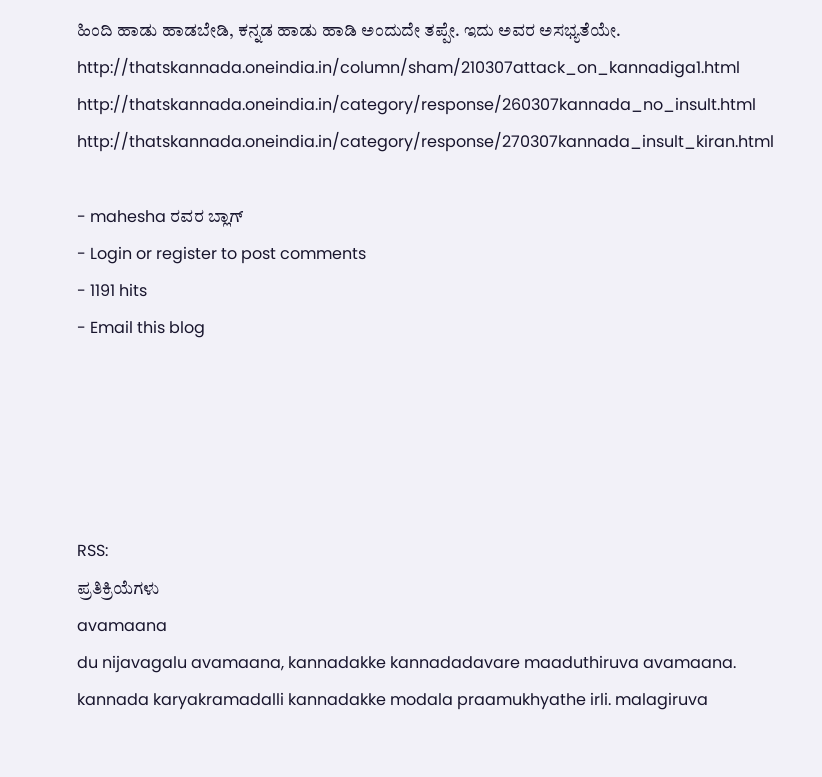ಹಿಂದಿ ಹಾಡು ಹಾಡಬೇಡಿ, ಕನ್ನಡ ಹಾಡು ಹಾಡಿ ಅಂದುದೇ ತಪ್ಪೇ. ಇದು ಅವರ ಅಸಭ್ಯತೆಯೇ.
http://thatskannada.oneindia.in/column/sham/210307attack_on_kannadiga1.html
http://thatskannada.oneindia.in/category/response/260307kannada_no_insult.html
http://thatskannada.oneindia.in/category/response/270307kannada_insult_kiran.html

- mahesha ರವರ ಬ್ಲಾಗ್
- Login or register to post comments
- 1191 hits
- Email this blog





RSS:
ಪ್ರತಿಕ್ರಿಯೆಗಳು
avamaana
du nijavagalu avamaana, kannadakke kannadadavare maaduthiruva avamaana. kannada karyakramadalli kannadakke modala praamukhyathe irli. malagiruva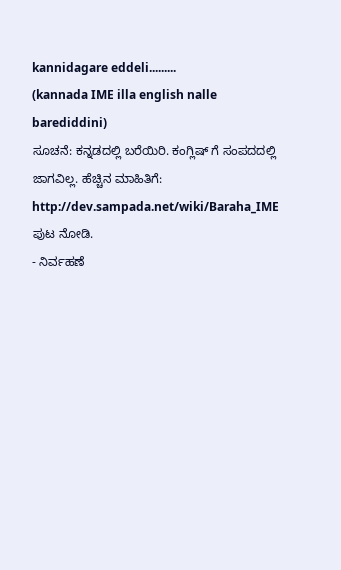kannidagare eddeli.........
(kannada IME illa english nalle barediddini)
ಸೂಚನೆ: ಕನ್ನಡದಲ್ಲಿ ಬರೆಯಿರಿ. ಕಂಗ್ಲಿಷ್ ಗೆ ಸಂಪದದಲ್ಲಿ ಜಾಗವಿಲ್ಲ. ಹೆಚ್ಚಿನ ಮಾಹಿತಿಗೆ:
http://dev.sampada.net/wiki/Baraha_IME
ಪುಟ ನೋಡಿ.
- ನಿರ್ವಹಣೆ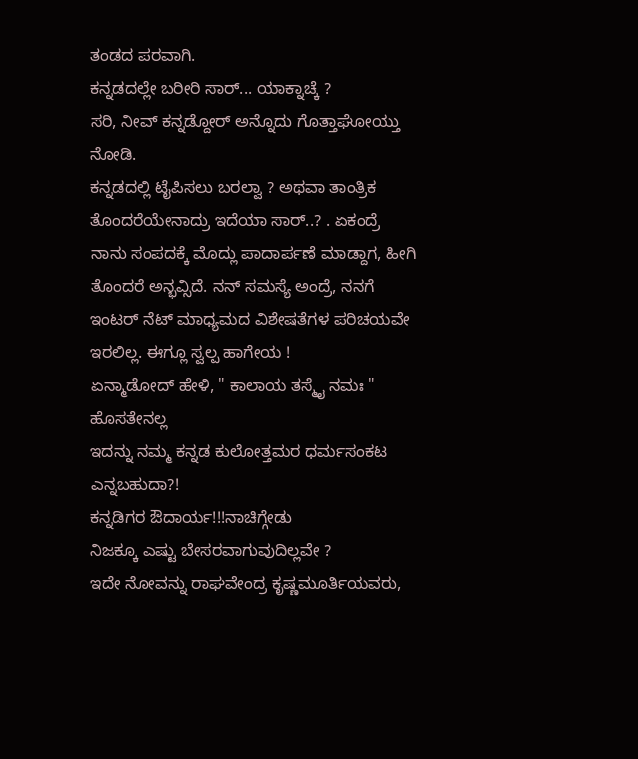ತಂಡದ ಪರವಾಗಿ.
ಕನ್ನಡದಲ್ಲೇ ಬರೀರಿ ಸಾರ್... ಯಾಕ್ನಾಚ್ಕೆ ?
ಸರಿ, ನೀವ್ ಕನ್ನಡ್ದೋರ್ ಅನ್ನೊದು ಗೊತ್ತಾಘೋಯ್ತು ನೋಡಿ.
ಕನ್ನಡದಲ್ಲಿ ಟೈಪಿಸಲು ಬರಲ್ವಾ ? ಅಥವಾ ತಾಂತ್ರಿಕ ತೊಂದರೆಯೇನಾದ್ರು ಇದೆಯಾ ಸಾರ್..? . ಏಕಂದ್ರೆ ನಾನು ಸಂಪದಕ್ಕೆ ಮೊದ್ಲು ಪಾದಾರ್ಪಣೆ ಮಾಡ್ದಾಗ, ಹೀಗಿ ತೊಂದರೆ ಅನ್ಭವ್ಸಿದೆ. ನನ್ ಸಮಸ್ಯೆ ಅಂದ್ರೆ, ನನಗೆ ಇಂಟರ್ ನೆಟ್ ಮಾಧ್ಯಮದ ವಿಶೇಷತೆಗಳ ಪರಿಚಯವೇ ಇರಲಿಲ್ಲ. ಈಗ್ಲೂ ಸ್ವಲ್ಪ ಹಾಗೇಯ !
ಏನ್ಮಾಡೋದ್ ಹೇಳಿ, " ಕಾಲಾಯ ತಸ್ಮೈ ನಮಃ "
ಹೊಸತೇನಲ್ಲ
ಇದನ್ನು ನಮ್ಮ ಕನ್ನಡ ಕುಲೋತ್ತಮರ ಧರ್ಮಸಂಕಟ ಎನ್ನಬಹುದಾ?!
ಕನ್ನಡಿಗರ ಔದಾರ್ಯ!!!ನಾಚಿಗ್ಗೇಡು
ನಿಜಕ್ಕೂ ಎಷ್ಟು ಬೇಸರವಾಗುವುದಿಲ್ಲವೇ ?
ಇದೇ ನೋವನ್ನು ರಾಘವೇಂದ್ರ ಕೃಷ್ಣಮೂರ್ತಿಯವರು,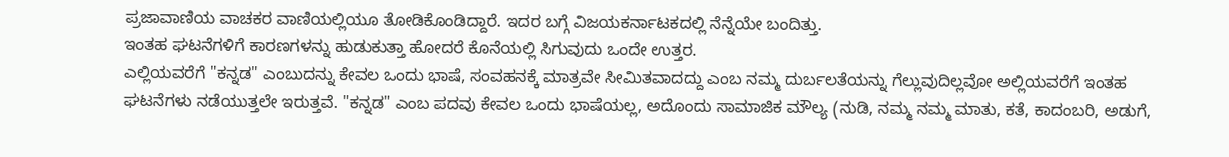ಪ್ರಜಾವಾಣಿಯ ವಾಚಕರ ವಾಣಿಯಲ್ಲಿಯೂ ತೋಡಿಕೊಂಡಿದ್ದಾರೆ. ಇದರ ಬಗ್ಗೆ ವಿಜಯಕರ್ನಾಟಕದಲ್ಲಿ ನೆನ್ನೆಯೇ ಬಂದಿತ್ತು.
ಇಂತಹ ಘಟನೆಗಳಿಗೆ ಕಾರಣಗಳನ್ನು ಹುಡುಕುತ್ತಾ ಹೋದರೆ ಕೊನೆಯಲ್ಲಿ ಸಿಗುವುದು ಒಂದೇ ಉತ್ತರ.
ಎಲ್ಲಿಯವರೆಗೆ "ಕನ್ನಡ" ಎಂಬುದನ್ನು ಕೇವಲ ಒಂದು ಭಾಷೆ, ಸಂವಹನಕ್ಕೆ ಮಾತ್ರವೇ ಸೀಮಿತವಾದದ್ದು ಎಂಬ ನಮ್ಮ ದುರ್ಬಲತೆಯನ್ನು ಗೆಲ್ಲುವುದಿಲ್ಲವೋ ಅಲ್ಲಿಯವರೆಗೆ ಇಂತಹ ಘಟನೆಗಳು ನಡೆಯುತ್ತಲೇ ಇರುತ್ತವೆ. "ಕನ್ನಡ" ಎಂಬ ಪದವು ಕೇವಲ ಒಂದು ಭಾಷೆಯಲ್ಲ, ಅದೊಂದು ಸಾಮಾಜಿಕ ಮೌಲ್ಯ (ನುಡಿ, ನಮ್ಮ ನಮ್ಮ ಮಾತು, ಕತೆ, ಕಾದಂಬರಿ, ಅಡುಗೆ,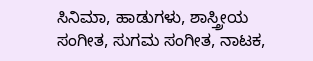ಸಿನಿಮಾ, ಹಾಡುಗಳು, ಶಾಸ್ತ್ರೀಯ ಸಂಗೀತ, ಸುಗಮ ಸಂಗೀತ, ನಾಟಕ,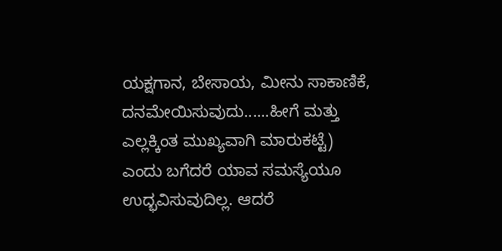ಯಕ್ಷಗಾನ, ಬೇಸಾಯ, ಮೀನು ಸಾಕಾಣಿಕೆ, ದನಮೇಯಿಸುವುದು......ಹೀಗೆ ಮತ್ತು ಎಲ್ಲಕ್ಕಿಂತ ಮುಖ್ಯವಾಗಿ ಮಾರುಕಟ್ಟೆ) ಎಂದು ಬಗೆದರೆ ಯಾವ ಸಮಸ್ಯೆಯೂ ಉದ್ಭವಿಸುವುದಿಲ್ಲ. ಆದರೆ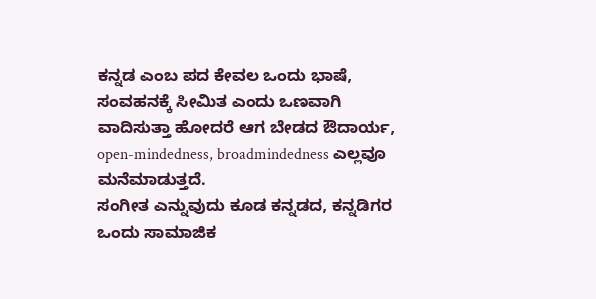ಕನ್ನಡ ಎಂಬ ಪದ ಕೇವಲ ಒಂದು ಭಾಷೆ, ಸಂವಹನಕ್ಕೆ ಸೀಮಿತ ಎಂದು ಒಣವಾಗಿ ವಾದಿಸುತ್ತಾ ಹೋದರೆ ಆಗ ಬೇಡದ ಔದಾರ್ಯ, open-mindedness, broadmindedness ಎಲ್ಲವೂ ಮನೆಮಾಡುತ್ತದೆ.
ಸಂಗೀತ ಎನ್ನುವುದು ಕೂಡ ಕನ್ನಡದ, ಕನ್ನಡಿಗರ ಒಂದು ಸಾಮಾಜಿಕ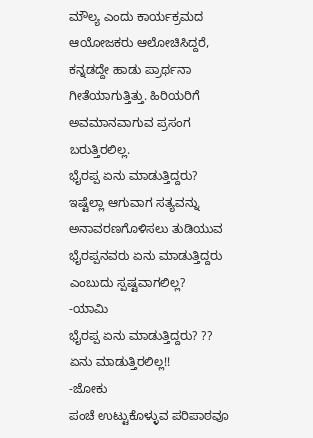ಮೌಲ್ಯ ಎಂದು ಕಾರ್ಯಕ್ರಮದ ಆಯೋಜಕರು ಆಲೋಚಿಸಿದ್ದರೆ, ಕನ್ನಡದ್ದೇ ಹಾಡು ಪ್ರಾರ್ಥನಾ ಗೀತೆಯಾಗುತ್ತಿತ್ತು. ಹಿರಿಯರಿಗೆ ಅವಮಾನವಾಗುವ ಪ್ರಸಂಗ ಬರುತ್ತಿರಲಿಲ್ಲ.
ಭೈರಪ್ಪ ಏನು ಮಾಡುತ್ತಿದ್ದರು?
ಇಷ್ಟೆಲ್ಲಾ ಆಗುವಾಗ ಸತ್ಯವನ್ನು ಅನಾವರಣಗೊಳಿಸಲು ತುಡಿಯುವ ಭೈರಪ್ಪನವರು ಏನು ಮಾಡುತ್ತಿದ್ದರು ಎಂಬುದು ಸ್ಪಷ್ಟವಾಗಲಿಲ್ಲ?
-ಯಾಮಿ
ಭೈರಪ್ಪ ಏನು ಮಾಡುತ್ತಿದ್ದರು? ??
ಏನು ಮಾಡುತ್ತಿರಲಿಲ್ಲ!!
-ಜೋಕು
ಪಂಚೆ ಉಟ್ಟುಕೊಳ್ಳುವ ಪರಿಪಾಠವೂ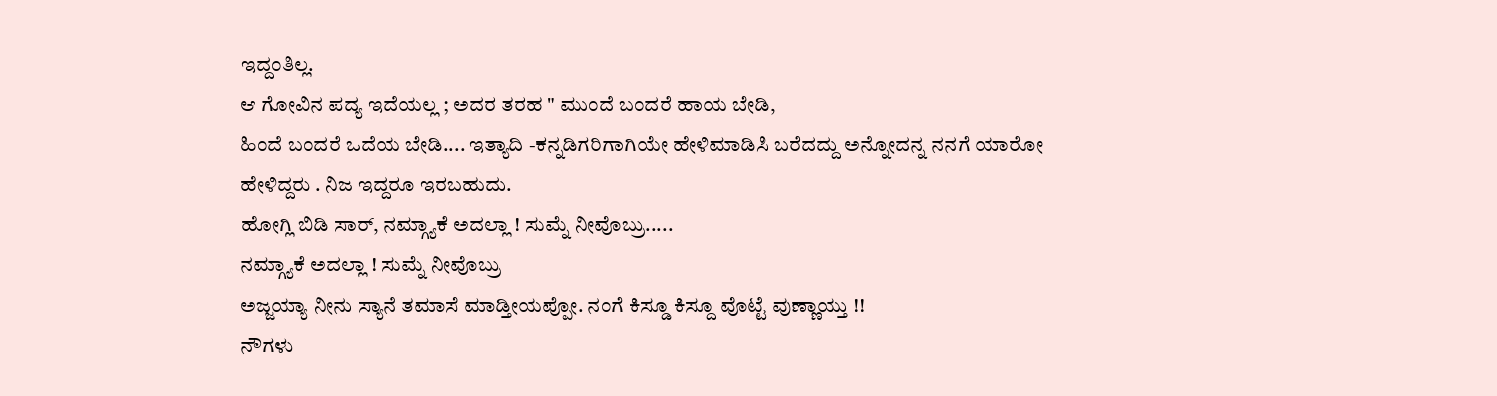ಇದ್ದಂತಿಲ್ಲ.
ಆ ಗೋವಿನ ಪದ್ಯ ಇದೆಯಲ್ಲ ; ಅದರ ತರಹ " ಮುಂದೆ ಬಂದರೆ ಹಾಯ ಬೇಡಿ,
ಹಿಂದೆ ಬಂದರೆ ಒದೆಯ ಬೇಡಿ.... ಇತ್ಯಾದಿ -ಕನ್ನಡಿಗರಿಗಾಗಿಯೇ ಹೇಳಿಮಾಡಿಸಿ ಬರೆದದ್ದು ಅನ್ನೋದನ್ನ ನನಗೆ ಯಾರೋ ಹೇಳಿದ್ದರು . ನಿಜ ಇದ್ದರೂ ಇರಬಹುದು.
ಹೋಗ್ಲಿ ಬಿಡಿ ಸಾರ್, ನಮ್ಗ್ಯಾಕೆ ಅದಲ್ಲಾ ! ಸುಮ್ನೆ ನೀವೊಬ್ರು.....
ನಮ್ಗ್ಯಾಕೆ ಅದಲ್ಲಾ ! ಸುಮ್ನೆ ನೀವೊಬ್ರು
ಅಜ್ಜಯ್ಯಾ ನೀನು ಸ್ಯಾನೆ ತಮಾಸೆ ಮಾಡ್ತೀಯಪ್ಪೋ. ನಂಗೆ ಕಿಸ್ಡೂ ಕಿಸ್ದೂ ವೊಟ್ಟೆ ವುಣ್ಣಾಯ್ತು !!
ನೌಗಳು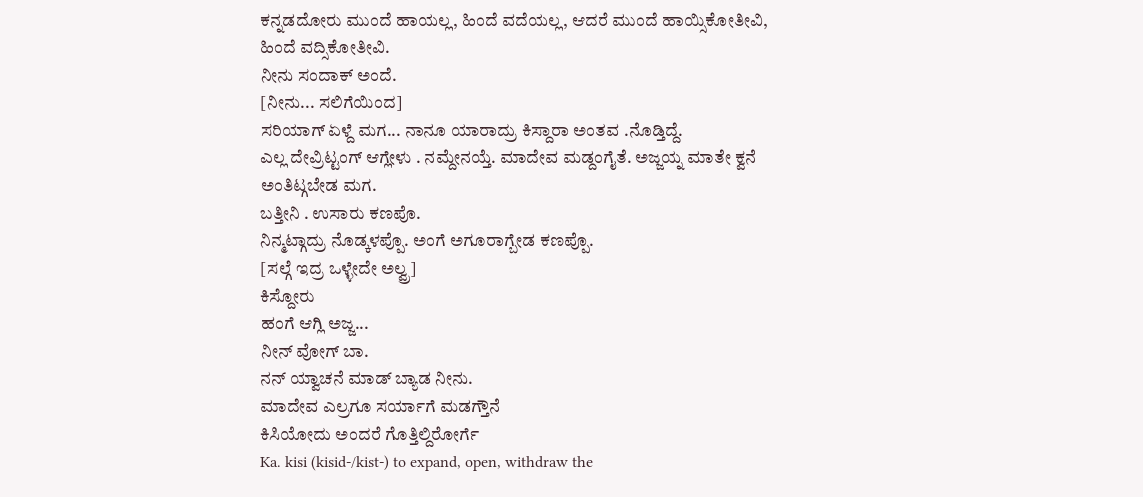ಕನ್ನಡದೋರು ಮುಂದೆ ಹಾಯಲ್ಲ, ಹಿಂದೆ ವದೆಯಲ್ಲ, ಆದರೆ ಮುಂದೆ ಹಾಯ್ಸಿಕೋತೀವಿ, ಹಿಂದೆ ವದ್ಸಿಕೋತೀವಿ.
ನೀನು ಸಂದಾಕ್ ಅಂದೆ.
[ನೀನು... ಸಲಿಗೆಯಿಂದ]
ಸರಿಯಾಗ್ ಏಳ್ದೆ ಮಗ... ನಾನೂ ಯಾರಾದ್ರು ಕಿಸ್ದಾರಾ ಅಂತವ .ನೊಡ್ತಿದ್ದೆ.
ಎಲ್ಲ ದೇವ್ರಿಟ್ಟಂಗ್ ಆಗ್ಲೇಳು . ನಮ್ದೇನಯ್ತೆ. ಮಾದೇವ ಮಡ್ದಂಗೈತೆ. ಅಜ್ಜಯ್ನ ಮಾತೇ ಕ್ವನೆ ಅಂತಿಟ್ಗಬೇಡ ಮಗ.
ಬತ್ತೀನಿ . ಉಸಾರು ಕಣಪೊ.
ನಿನ್ಮಟ್ಗಾದ್ರು ನೊಡ್ಕಳಪ್ಪೊ. ಅಂಗೆ ಅಗೂರಾಗ್ಬೇಡ ಕಣಪ್ಪೊ.
[ಸಲ್ಗೆ ಇದ್ರ ಒಳ್ಳೇದೇ ಅಲ್ವ್ರ]
ಕಿಸ್ದೋರು
ಹಂಗೆ ಆಗ್ಲಿ ಅಜ್ಜ...
ನೀನ್ ವೋಗ್ ಬಾ.
ನನ್ ಯ್ವಾಚನೆ ಮಾಡ್ ಬ್ಯಾಡ ನೀನು.
ಮಾದೇವ ಎಲ್ರಗೂ ಸರ್ಯಾಗೆ ಮಡಗ್ತೌನೆ
ಕಿಸಿಯೋದು ಅಂದರೆ ಗೊತ್ತಿಲ್ದಿರೋರ್ಗೆ
Ka. kisi (kisid-/kist-) to expand, open, withdraw the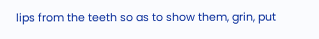lips from the teeth so as to show them, grin, put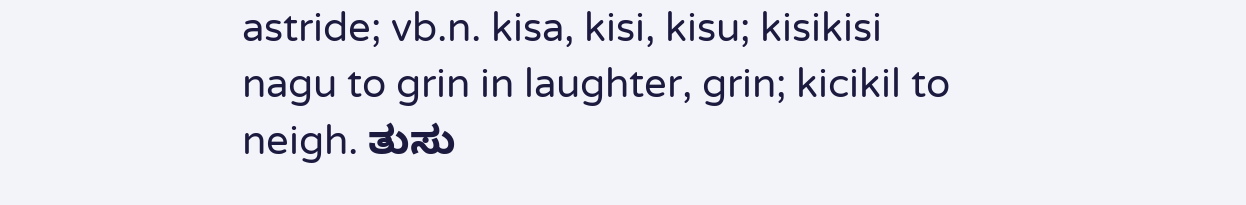astride; vb.n. kisa, kisi, kisu; kisikisi nagu to grin in laughter, grin; kicikil to neigh. ತುಸು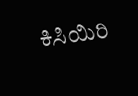ಕಿಸಿಯಿರಿ